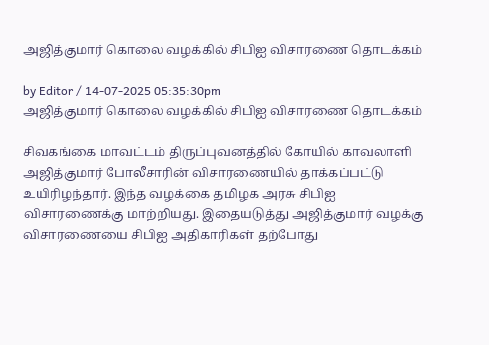அஜித்குமார் கொலை வழக்கில் சிபிஐ விசாரணை தொடக்கம்

by Editor / 14-07-2025 05:35:30pm
அஜித்குமார் கொலை வழக்கில் சிபிஐ விசாரணை தொடக்கம்

சிவகங்கை மாவட்டம் திருப்புவனத்தில் கோயில் காவலாளி அஜித்குமார் போலீசாரின் விசாரணையில் தாக்கப்பட்டு உயிரிழந்தார். இந்த வழக்கை தமிழக அரசு சிபிஐ விசாரணைக்கு மாற்றியது. இதையடுத்து அஜித்குமார் வழக்கு விசாரணையை சிபிஐ அதிகாரிகள் தற்போது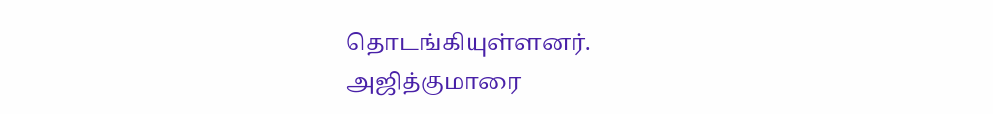தொடங்கியுள்ளனர். அஜித்குமாரை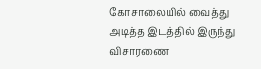கோசாலையில் வைத்து அடித்த இடத்தில் இருந்து விசாரணை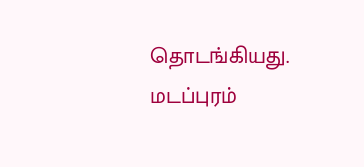தொடங்கியது. மடப்புரம்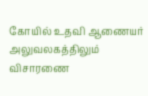கோயில் உதவி ஆணையர் அலுவலகத்திலும் விசாரணை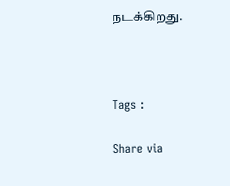நடக்கிறது.



Tags :

Share via